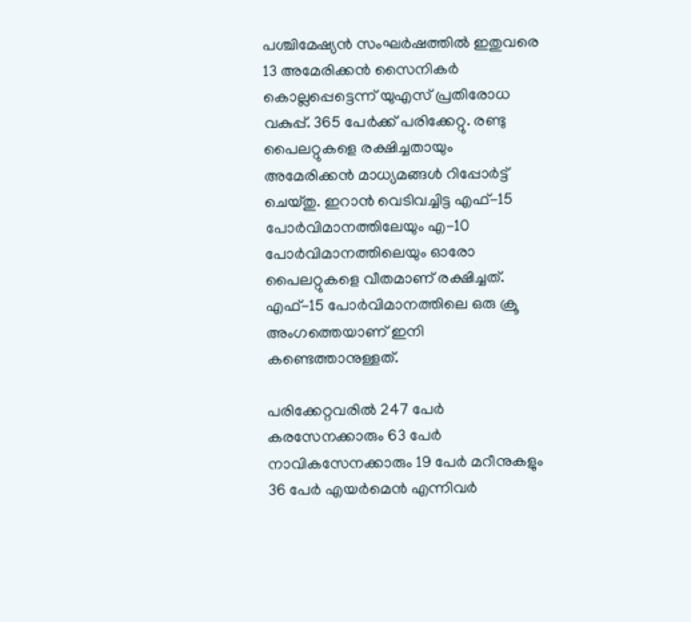പശ്ചിമേഷ്യൻ സംഘർഷത്തിൽ ഇതുവരെ 13 അമേരിക്കൻ സൈനികർ
കൊല്ലപ്പെട്ടെന്ന് യുഎസ് പ്രതിരോധ വകുപ്പ്. 365 പേർക്ക് പരിക്കേറ്റു. രണ്ടു പൈലറ്റുകളെ രക്ഷിച്ചതായും അമേരിക്കൻ മാധ്യമങ്ങൾ റിപ്പോർട്ട് ചെയ്തു. ഇറാൻ വെടിവച്ചിട്ട എഫ്-15 പോർവിമാനത്തിലേയും എ-10 പോർവിമാനത്തിലെയും ഓരോ പൈലറ്റുകളെ വീതമാണ് രക്ഷിച്ചത്. എഫ്-15 പോർവിമാനത്തിലെ ഒരു ക്രൂ അംഗത്തെയാണ് ഇനി കണ്ടെത്താനുള്ളത്.

പരിക്കേറ്റവരിൽ 247 പേർ കരസേനക്കാരും 63 പേർ നാവികസേനക്കാരും 19 പേർ മറീനുകളും 36 പേർ എയർമെൻ എന്നിവർ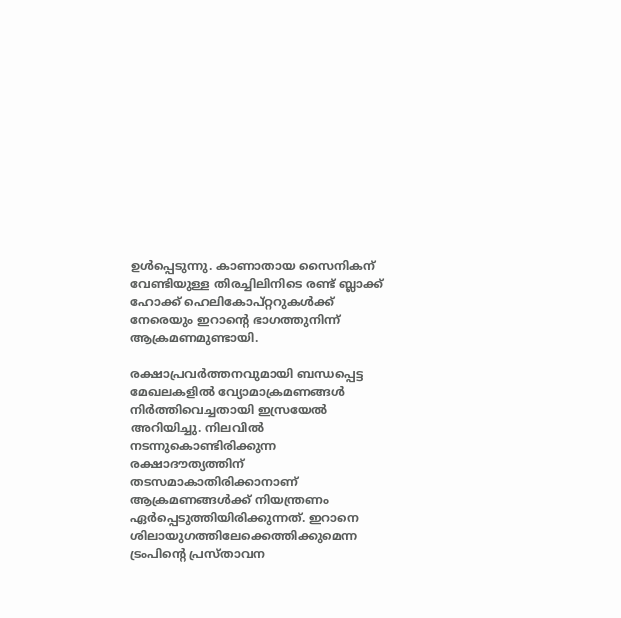ഉൾപ്പെടുന്നു. കാണാതായ സൈനികന് വേണ്ടിയുള്ള തിരച്ചിലിനിടെ രണ്ട് ബ്ലാക്ക് ഹോക്ക് ഹെലികോപ്റ്ററുകൾക്ക് നേരെയും ഇറാന്റെ ഭാഗത്തുനിന്ന് ആക്രമണമുണ്ടായി.

രക്ഷാപ്രവർത്തനവുമായി ബന്ധപ്പെട്ട മേഖലകളിൽ വ്യോമാക്രമണങ്ങൾ നിർത്തിവെച്ചതായി ഇസ്രയേൽ അറിയിച്ചു. നിലവിൽ നടന്നുകൊണ്ടിരിക്കുന്ന രക്ഷാദൗത്യത്തിന് തടസമാകാതിരിക്കാനാണ് ആക്രമണങ്ങൾക്ക് നിയന്ത്രണം ഏർപ്പെടുത്തിയിരിക്കുന്നത്. ഇറാനെ ശിലായുഗത്തിലേക്കെത്തിക്കുമെന്ന ട്രംപിന്റെ പ്രസ്താവന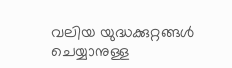വലിയ യുദ്ധക്കുറ്റങ്ങൾ ചെയ്യാനുള്ള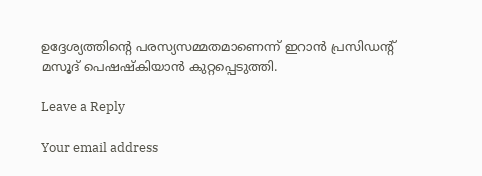ഉദ്ദേശ്യത്തിന്റെ പരസ്യസമ്മതമാണെന്ന് ഇറാൻ പ്രസിഡന്റ് മസൂദ് പെഷഷ്‌കിയാൻ കുറ്റപ്പെടുത്തി.

Leave a Reply

Your email address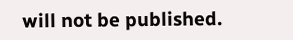will not be published.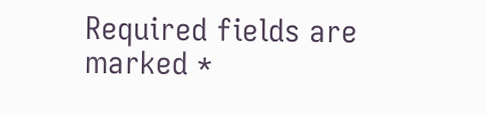Required fields are marked *